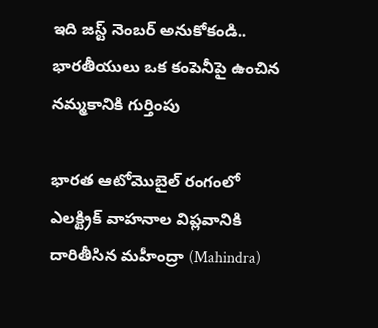ఇది జస్ట్ నెంబర్ అనుకోకండి.. భారతీయులు ఒక కంపెనీపై ఉంచిన నమ్మకానికి గుర్తింపు

భారత ఆటోమొబైల్ రంగంలో ఎలక్ట్రిక్ వాహనాల విప్లవానికి దారితీసిన మహీంద్రా (Mahindra)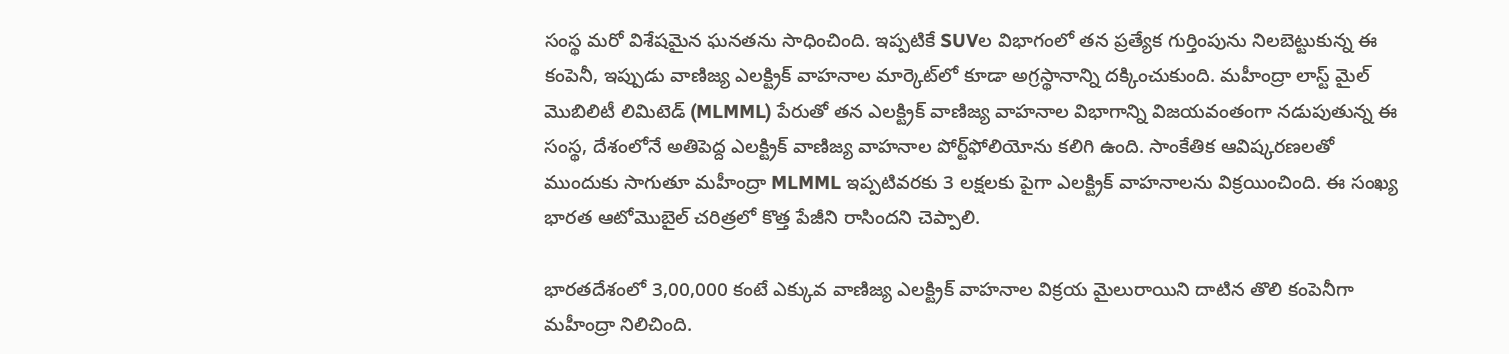సంస్థ మరో విశేషమైన ఘనతను సాధించింది. ఇప్పటికే SUVల విభాగంలో తన ప్రత్యేక గుర్తింపును నిలబెట్టుకున్న ఈ కంపెనీ, ఇప్పుడు వాణిజ్య ఎలక్ట్రిక్ వాహనాల మార్కెట్‌లో కూడా అగ్రస్థానాన్ని దక్కించుకుంది. మహీంద్రా లాస్ట్ మైల్ మొబిలిటీ లిమిటెడ్ (MLMML) పేరుతో తన ఎలక్ట్రిక్ వాణిజ్య వాహనాల విభాగాన్ని విజయవంతంగా నడుపుతున్న ఈ సంస్థ, దేశంలోనే అతిపెద్ద ఎలక్ట్రిక్ వాణిజ్య వాహనాల పోర్ట్‌ఫోలియోను కలిగి ఉంది. సాంకేతిక ఆవిష్కరణలతో ముందుకు సాగుతూ మహీంద్రా MLMML ఇప్పటివరకు 3 లక్షలకు పైగా ఎలక్ట్రిక్ వాహనాలను విక్రయించింది. ఈ సంఖ్య భారత ఆటోమొబైల్ చరిత్రలో కొత్త పేజీని రాసిందని చెప్పాలి.

భారతదేశంలో 3,00,000 కంటే ఎక్కువ వాణిజ్య ఎలక్ట్రిక్ వాహనాల విక్రయ మైలురాయిని దాటిన తొలి కంపెనీగా మహీంద్రా నిలిచింది.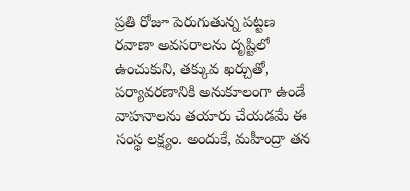ప్రతి రోజూ పెరుగుతున్న పట్టణ రవాణా అవసరాలను దృష్టిలో ఉంచుకుని, తక్కువ ఖర్చుతో, పర్యావరణానికి అనుకూలంగా ఉండే వాహనాలను తయారు చేయడమే ఈ సంస్థ లక్ష్యం. అందుకే, మహీంద్రా తన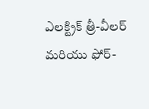ఎలక్ట్రిక్ త్రీ-వీలర్ మరియు ఫోర్-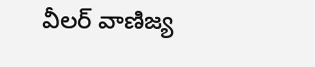వీలర్ వాణిజ్య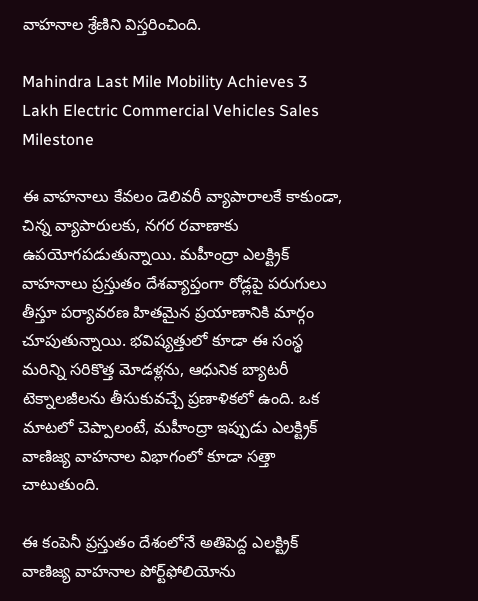వాహనాల శ్రేణిని విస్తరించింది.

Mahindra Last Mile Mobility Achieves 3 Lakh Electric Commercial Vehicles Sales Milestone

ఈ వాహనాలు కేవలం డెలివరీ వ్యాపారాలకే కాకుండా, చిన్న వ్యాపారులకు, నగర రవాణాకు ఉపయోగపడుతున్నాయి. మహీంద్రా ఎలక్ట్రిక్ వాహనాలు ప్రస్తుతం దేశవ్యాప్తంగా రోడ్లపై పరుగులు తీస్తూ పర్యావరణ హితమైన ప్రయాణానికి మార్గం చూపుతున్నాయి. భవిష్యత్తులో కూడా ఈ సంస్థ మరిన్ని సరికొత్త మోడళ్లను, ఆధునిక బ్యాటరీ టెక్నాలజీలను తీసుకువచ్చే ప్రణాళికలో ఉంది. ఒక మాటలో చెప్పాలంటే, మహీంద్రా ఇప్పుడు ఎలక్ట్రిక్ వాణిజ్య వాహనాల విభాగంలో కూడా సత్తా చాటుతుంది.

ఈ కంపెనీ ప్రస్తుతం దేశంలోనే అతిపెద్ద ఎలక్ట్రిక్ వాణిజ్య వాహనాల పోర్ట్‌ఫోలియోను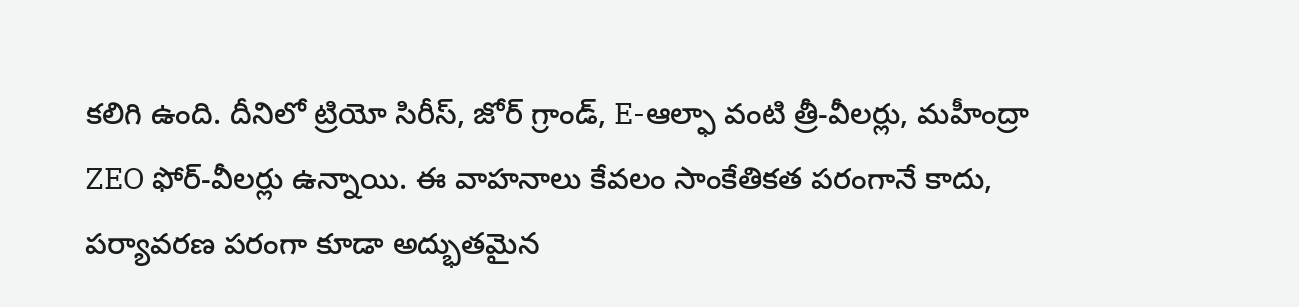కలిగి ఉంది. దీనిలో ట్రియో సిరీస్, జోర్ గ్రాండ్, E-ఆల్ఫా వంటి త్రీ-వీలర్లు, మహీంద్రా ZEO ఫోర్-వీలర్లు ఉన్నాయి. ఈ వాహనాలు కేవలం సాంకేతికత పరంగానే కాదు, పర్యావరణ పరంగా కూడా అద్భుతమైన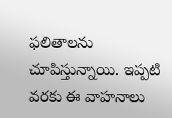ఫలితాలను చూపిస్తున్నాయి. ఇప్పటి వరకు ఈ వాహనాలు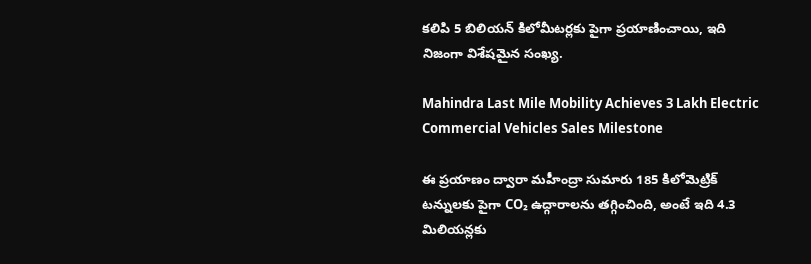కలిపి 5 బిలియన్ కిలోమీటర్లకు పైగా ప్రయాణించాయి, ఇది నిజంగా విశేషమైన సంఖ్య.

Mahindra Last Mile Mobility Achieves 3 Lakh Electric Commercial Vehicles Sales Milestone

ఈ ప్రయాణం ద్వారా మహీంద్రా సుమారు 185 కిలోమెట్రిక్ టన్నులకు పైగా CO₂ ఉద్గారాలను తగ్గించింది, అంటే ఇది 4.3 మిలియన్లకు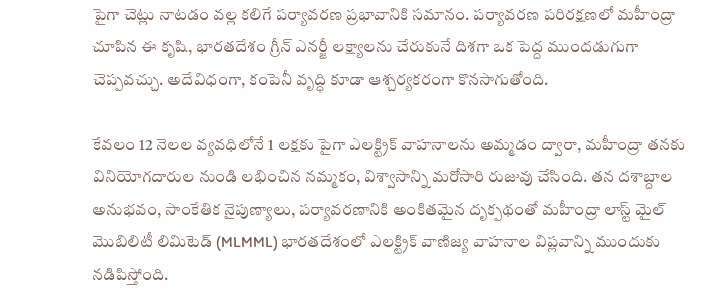పైగా చెట్లు నాటడం వల్ల కలిగే పర్యావరణ ప్రభావానికి సమానం. పర్యావరణ పరిరక్షణలో మహీంద్రా చూపిన ఈ కృషి, భారతదేశం గ్రీన్ ఎనర్జీ లక్ష్యాలను చేరుకునే దిశగా ఒక పెద్ద ముందడుగుగా చెప్పవచ్చు. అదేవిధంగా, కంపెనీ వృద్ధి కూడా ఆశ్చర్యకరంగా కొనసాగుతోంది.

కేవలం 12 నెలల వ్యవధిలోనే 1 లక్షకు పైగా ఎలక్ట్రిక్ వాహనాలను అమ్మడం ద్వారా, మహీంద్రా తనకు వినియోగదారుల నుండి లభించిన నమ్మకం, విశ్వాసాన్ని మరోసారి రుజువు చేసింది. తన దశాబ్దాల అనుభవం, సాంకేతిక నైపుణ్యాలు, పర్యావరణానికి అంకితమైన దృక్పథంతో మహీంద్రా లాస్ట్ మైల్ మొబిలిటీ లిమిటెడ్ (MLMML) భారతదేశంలో ఎలక్ట్రిక్ వాణిజ్య వాహనాల విప్లవాన్ని ముందుకు నడిపిస్తోంది.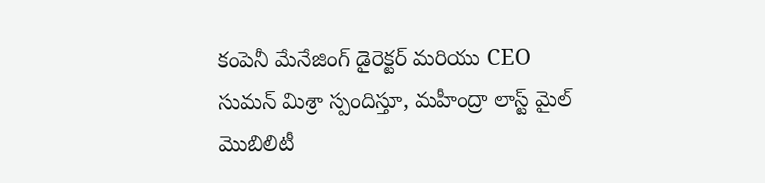కంపెనీ మేనేజింగ్ డైరెక్టర్ మరియు CEO సుమన్ మిశ్రా స్పందిస్తూ, మహీంద్రా లాస్ట్ మైల్ మొబిలిటీ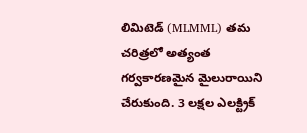లిమిటెడ్ (MLMML) తమ చరిత్రలో అత్యంత గర్వకారణమైన మైలురాయిని చేరుకుంది. 3 లక్షల ఎలక్ట్రిక్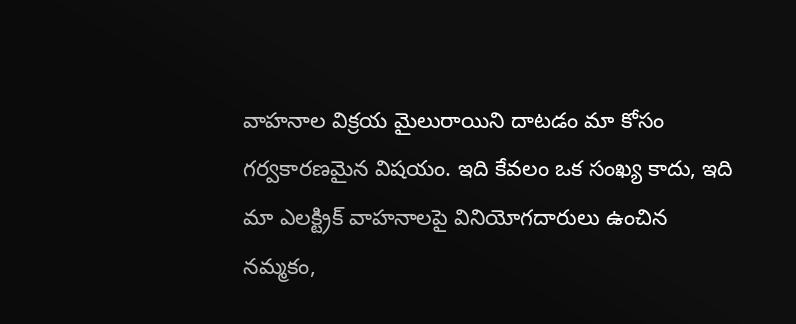వాహనాల విక్రయ మైలురాయిని దాటడం మా కోసం గర్వకారణమైన విషయం. ఇది కేవలం ఒక సంఖ్య కాదు, ఇది మా ఎలక్ట్రిక్ వాహనాలపై వినియోగదారులు ఉంచిన నమ్మకం,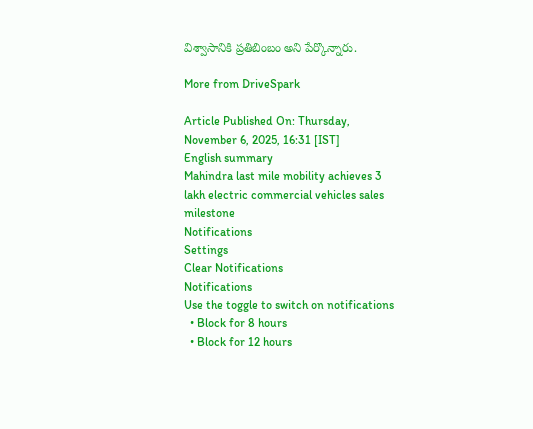విశ్వాసానికి ప్రతిబింబం అని పేర్కొన్నారు.

More from DriveSpark

Article Published On: Thursday, November 6, 2025, 16:31 [IST]
English summary
Mahindra last mile mobility achieves 3 lakh electric commercial vehicles sales milestone
Notifications
Settings
Clear Notifications
Notifications
Use the toggle to switch on notifications
  • Block for 8 hours
  • Block for 12 hours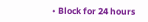• Block for 24 hours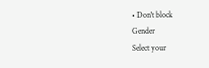• Don't block
Gender
Select your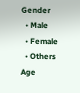Gender
  • Male
  • Female
  • Others
Age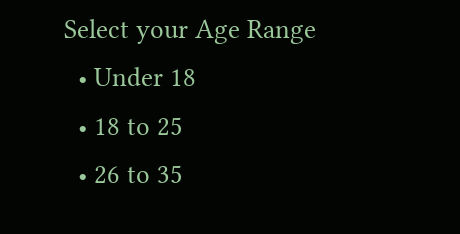Select your Age Range
  • Under 18
  • 18 to 25
  • 26 to 35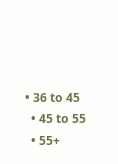• 36 to 45
  • 45 to 55
  • 55+